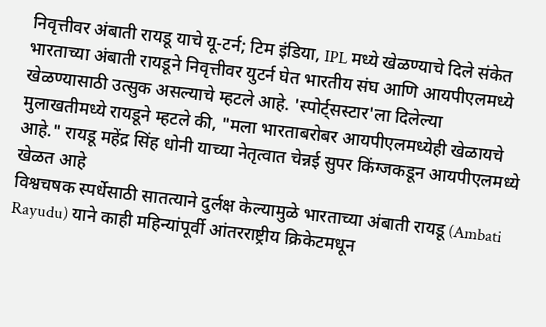निवृत्तीवर अंबाती रायडू याचे यू-टर्न; टिम इंडिया, IPL मध्ये खेळण्याचे दिले संकेत
भारताच्या अंबाती रायडूने निवृत्तीवर युटर्न घेत भारतीय संघ आणि आयपीएलमध्ये खेळण्यासाठी उत्सुक असल्याचे म्हटले आहे. 'स्पोर्ट्सस्टार'ला दिलेल्या मुलाखतीमध्ये रायडूने म्हटले की, "मला भारताबरोबर आयपीएलमध्येही खेळायचे आहे." रायडू महेंद्र सिंह धोनी याच्या नेतृत्वात चेन्नई सुपर किंग्जकडून आयपीएलमध्ये खेळत आहे
विश्वचषक स्पर्धेसाठी सातत्याने दुर्लक्ष केल्यामुळे भारताच्या अंबाती रायडू (Ambati Rayudu) याने काही महिन्यांपूर्वी आंतरराष्ट्रीय क्रिकेटमधून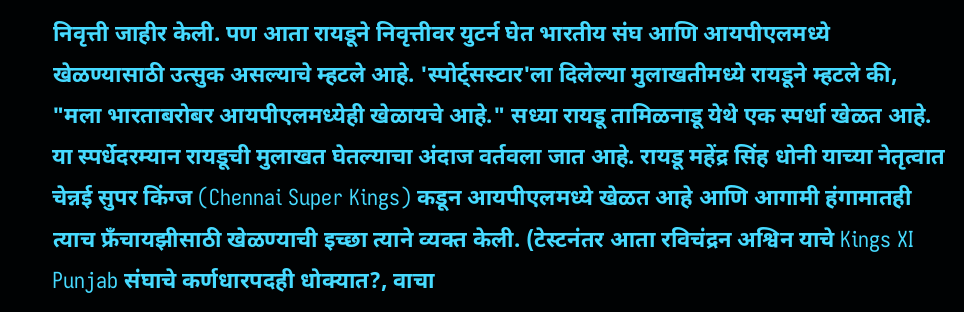निवृत्ती जाहीर केली. पण आता रायडूने निवृत्तीवर युटर्न घेत भारतीय संघ आणि आयपीएलमध्ये खेळण्यासाठी उत्सुक असल्याचे म्हटले आहे. 'स्पोर्ट्सस्टार'ला दिलेल्या मुलाखतीमध्ये रायडूने म्हटले की, "मला भारताबरोबर आयपीएलमध्येही खेळायचे आहे." सध्या रायडू तामिळनाडू येथे एक स्पर्धा खेळत आहे. या स्पर्धेदरम्यान रायडूची मुलाखत घेतल्याचा अंदाज वर्तवला जात आहे. रायडू महेंद्र सिंह धोनी याच्या नेतृत्वात चेन्नई सुपर किंग्ज (Chennai Super Kings) कडून आयपीएलमध्ये खेळत आहे आणि आगामी हंगामातही त्याच फ्रँचायझीसाठी खेळण्याची इच्छा त्याने व्यक्त केली. (टेस्टनंतर आता रविचंद्रन अश्विन याचे Kings XI Punjab संघाचे कर्णधारपदही धोक्यात?, वाचा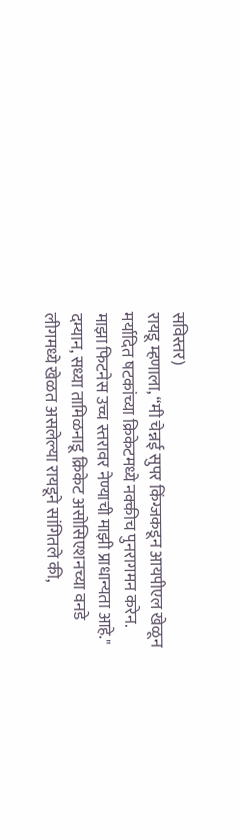सविस्तर)
रायडू म्हणाला, “मी चेन्नई सुपर किंग्जकडून आयपीएल खेळून मर्यादित षटकांच्या क्रिकेटमध्ये नक्कीच पुनरागमन करेन. माझा फिटनेस उच्च स्तरावर नेण्याची माझी प्राधान्यता आहे." दम्यान, सध्या तामिळनाडू क्रिकेट असोसिएशनच्या वनडे लीगमध्ये खेळत असलेल्या रायडूने सांगितले की,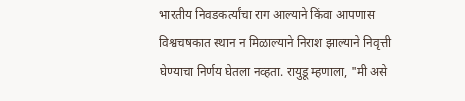भारतीय निवडकर्त्यांचा राग आल्याने किंवा आपणास विश्वचषकात स्थान न मिळाल्याने निराश झाल्याने निवृत्ती घेण्याचा निर्णय घेतला नव्हता. रायुडू म्हणाला, "मी असे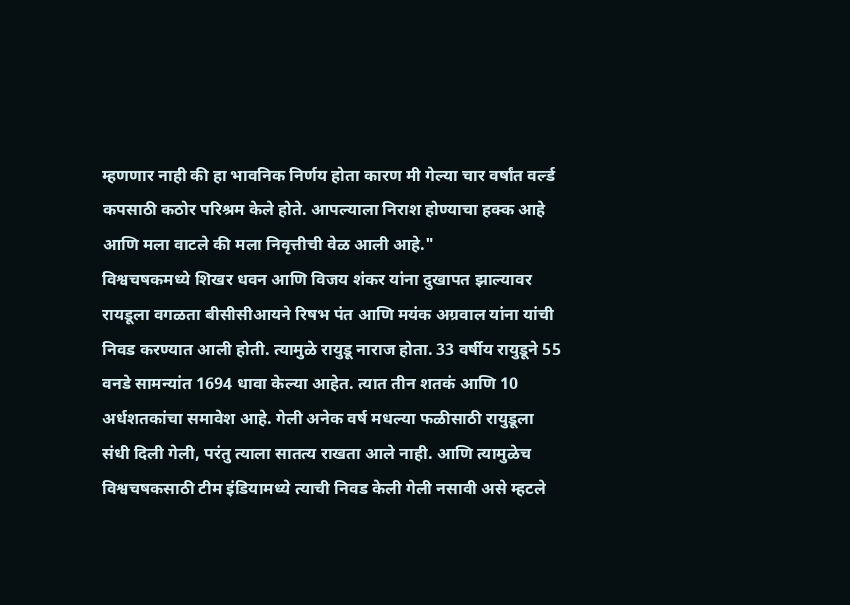म्हणणार नाही की हा भावनिक निर्णय होता कारण मी गेल्या चार वर्षांत वर्ल्ड कपसाठी कठोर परिश्रम केले होते. आपल्याला निराश होण्याचा हक्क आहे आणि मला वाटले की मला निवृत्तीची वेळ आली आहे."
विश्वचषकमध्ये शिखर धवन आणि विजय शंकर यांना दुखापत झाल्यावर रायडूला वगळता बीसीसीआयने रिषभ पंत आणि मयंक अग्रवाल यांना यांची निवड करण्यात आली होती. त्यामुळे रायुडू नाराज होता. 33 वर्षीय रायुडूने 55 वनडे सामन्यांत 1694 धावा केल्या आहेत. त्यात तीन शतकं आणि 10 अर्धशतकांचा समावेश आहे. गेली अनेक वर्ष मधल्या फळीसाठी रायुडूला संधी दिली गेली, परंतु त्याला सातत्य राखता आले नाही. आणि त्यामुळेच विश्वचषकसाठी टीम इंडियामध्ये त्याची निवड केली गेली नसावी असे म्हटले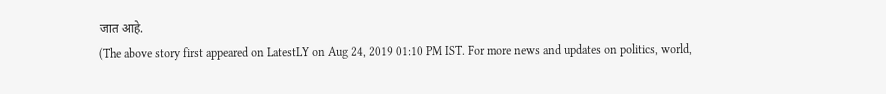जात आहे.
(The above story first appeared on LatestLY on Aug 24, 2019 01:10 PM IST. For more news and updates on politics, world,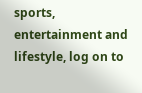sports, entertainment and lifestyle, log on to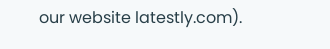our website latestly.com).